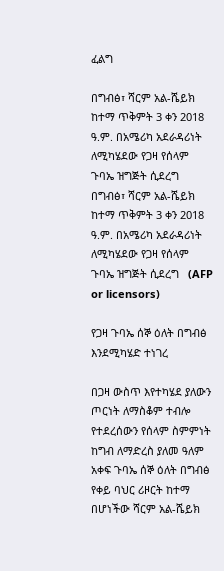ፈልግ

በግብፅ፣ ሻርም አል-ሼይክ ከተማ ጥቅምት 3 ቀን 2018 ዓ.ም. በአሜሪካ አደራዳሪነት ለሚካሄደው የጋዛ የሰላም ጉባኤ ዝግጅት ሲደረግ በግብፅ፣ ሻርም አል-ሼይክ ከተማ ጥቅምት 3 ቀን 2018 ዓ.ም. በአሜሪካ አደራዳሪነት ለሚካሄደው የጋዛ የሰላም ጉባኤ ዝግጅት ሲደረግ   (AFP or licensors)

የጋዛ ጉባኤ ሰኞ ዕለት በግብፅ እንደሚካሄድ ተነገረ

በጋዛ ውስጥ እየተካሄደ ያለውን ጦርነት ለማስቆም ተብሎ የተደረሰውን የሰላም ስምምነት ከግብ ለማድረስ ያለመ ዓለም አቀፍ ጉባኤ ሰኞ ዕለት በግብፅ የቀይ ባህር ሪዞርት ከተማ በሆነችው ሻርም አል-ሼይክ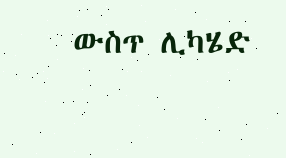ውስጥ ሊካሄድ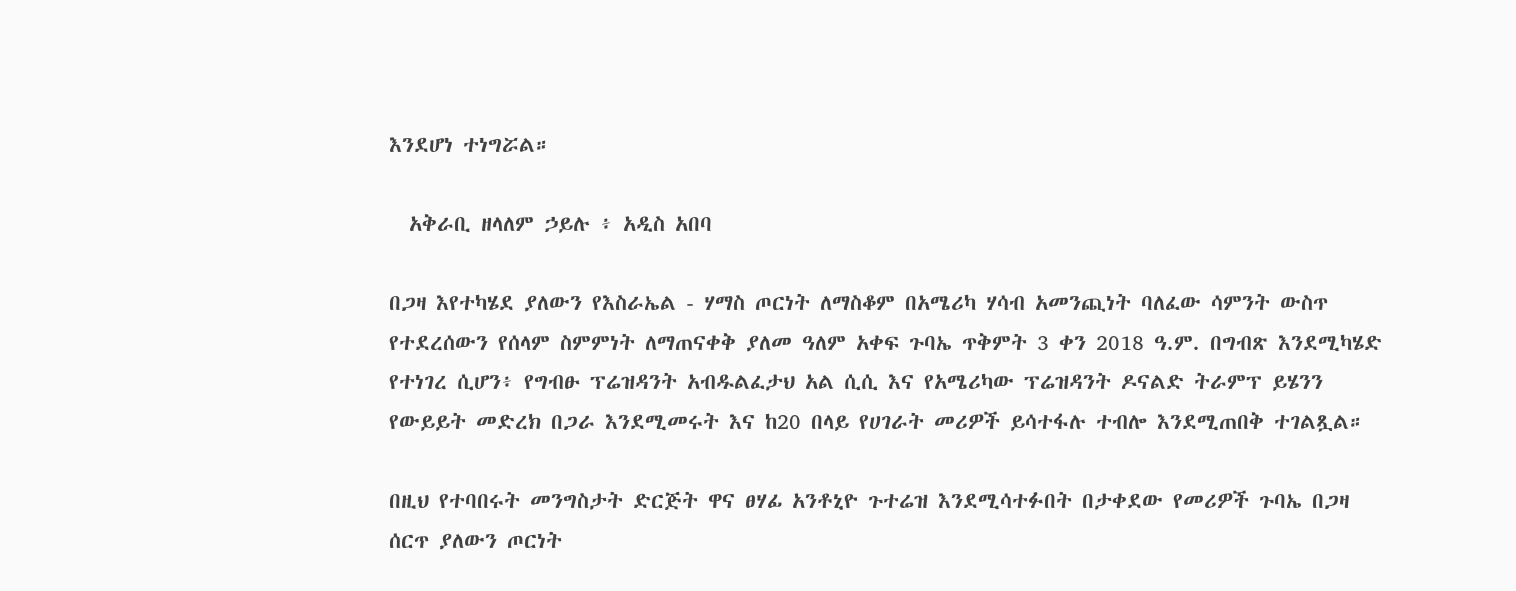እንደሆነ ተነግሯል።

  አቅራቢ ዘላለም ኃይሉ ፥ አዲስ አበባ

በጋዛ እየተካሄደ ያለውን የእስራኤል - ሃማስ ጦርነት ለማስቆም በአሜሪካ ሃሳብ አመንጪነት ባለፈው ሳምንት ውስጥ የተደረሰውን የሰላም ስምምነት ለማጠናቀቅ ያለመ ዓለም አቀፍ ጉባኤ ጥቅምት 3 ቀን 2018 ዓ.ም. በግብጽ እንደሚካሄድ የተነገረ ሲሆን፥ የግብፁ ፕሬዝዳንት አብዱልፈታህ አል ሲሲ እና የአሜሪካው ፕሬዝዳንት ዶናልድ ትራምፕ ይሄንን የውይይት መድረክ በጋራ እንደሚመሩት እና ከ20 በላይ የሀገራት መሪዎች ይሳተፋሉ ተብሎ እንደሚጠበቅ ተገልጿል።

በዚህ የተባበሩት መንግስታት ድርጅት ዋና ፀሃፊ አንቶኒዮ ጉተሬዝ እንደሚሳተፉበት በታቀደው የመሪዎች ጉባኤ በጋዛ ሰርጥ ያለውን ጦርነት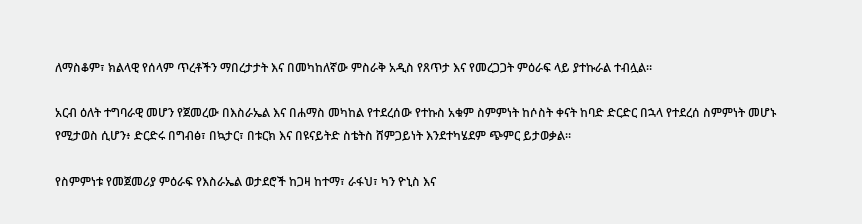ለማስቆም፣ ክልላዊ የሰላም ጥረቶችን ማበረታታት እና በመካከለኛው ምስራቅ አዲስ የጸጥታ እና የመረጋጋት ምዕራፍ ላይ ያተኩራል ተብሏል።

አርብ ዕለት ተግባራዊ መሆን የጀመረው በእስራኤል እና በሐማስ መካከል የተደረሰው የተኩስ አቁም ስምምነት ከሶስት ቀናት ከባድ ድርድር በኋላ የተደረሰ ስምምነት መሆኑ የሚታወስ ሲሆን፥ ድርድሩ በግብፅ፣ በኳታር፣ በቱርክ እና በዩናይትድ ስቴትስ ሸምጋይነት እንደተካሄደም ጭምር ይታወቃል።

የስምምነቱ የመጀመሪያ ምዕራፍ የእስራኤል ወታደሮች ከጋዛ ከተማ፣ ራፋህ፣ ካን ዮኒስ እና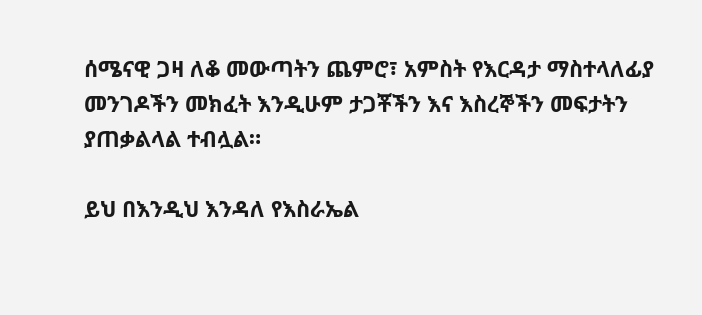ሰሜናዊ ጋዛ ለቆ መውጣትን ጨምሮ፣ አምስት የእርዳታ ማስተላለፊያ መንገዶችን መክፈት እንዲሁም ታጋቾችን እና እስረኞችን መፍታትን ያጠቃልላል ተብሏል።

ይህ በእንዲህ እንዳለ የእስራኤል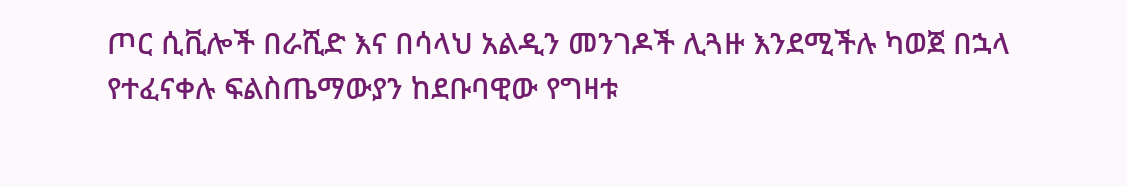ጦር ሲቪሎች በራሺድ እና በሳላህ አልዲን መንገዶች ሊጓዙ እንደሚችሉ ካወጀ በኋላ የተፈናቀሉ ፍልስጤማውያን ከደቡባዊው የግዛቱ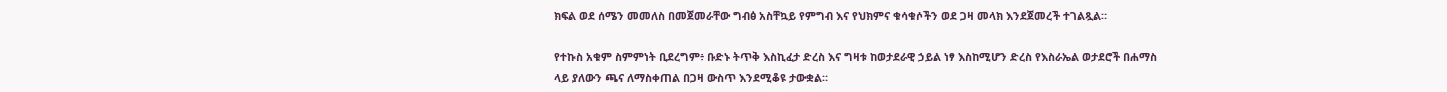ክፍል ወደ ሰሜን መመለስ በመጀመራቸው ግብፅ አስቸኳይ የምግብ እና የህክምና ቁሳቁሶችን ወደ ጋዛ መላክ እንደጀመረች ተገልጿል።

የተኩስ አቁም ስምምነት ቢደረግም፥ ቡድኑ ትጥቅ እስኪፈታ ድረስ እና ግዛቱ ከወታደራዊ ኃይል ነፃ እስከሚሆን ድረስ የእስራኤል ወታደሮች በሐማስ ላይ ያለውን ጫና ለማስቀጠል በጋዛ ውስጥ እንደሚቆዩ ታውቋል።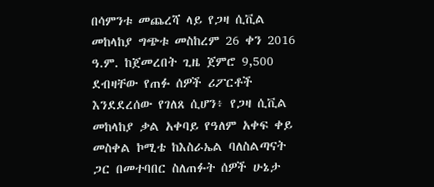በሳምንቱ መጨረሻ ላይ የጋዛ ሲቪል መከላከያ ግጭቱ መስከረም 26 ቀን 2016 ዓ.ም. ከጀመረበት ጊዜ ጀምሮ 9,500 ደብዛቸው የጠፉ ሰዎች ሪፖርቶች እንደደረሰው የገለጸ ሲሆን፥ የጋዛ ሲቪል መከላከያ ቃል አቀባይ የዓለም አቀፍ ቀይ መስቀል ኮሚቴ ከእስራኤል ባለስልጣናት ጋር በመተባበር ስለጠፉት ሰዎች ሁኔታ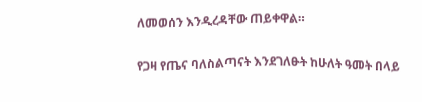ለመወሰን እንዲረዳቸው ጠይቀዋል።

የጋዛ የጤና ባለስልጣናት እንደገለፁት ከሁለት ዓመት በላይ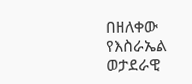በዘለቀው የእስራኤል ወታደራዊ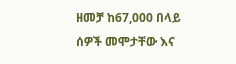ዘመቻ ከ67,000 በላይ ሰዎች መሞታቸው እና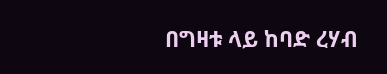በግዛቱ ላይ ከባድ ረሃብ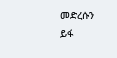መድረሱን ይፋ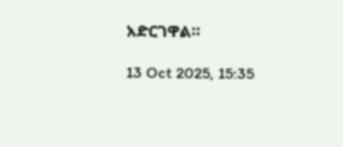አድርገዋል።

13 Oct 2025, 15:35